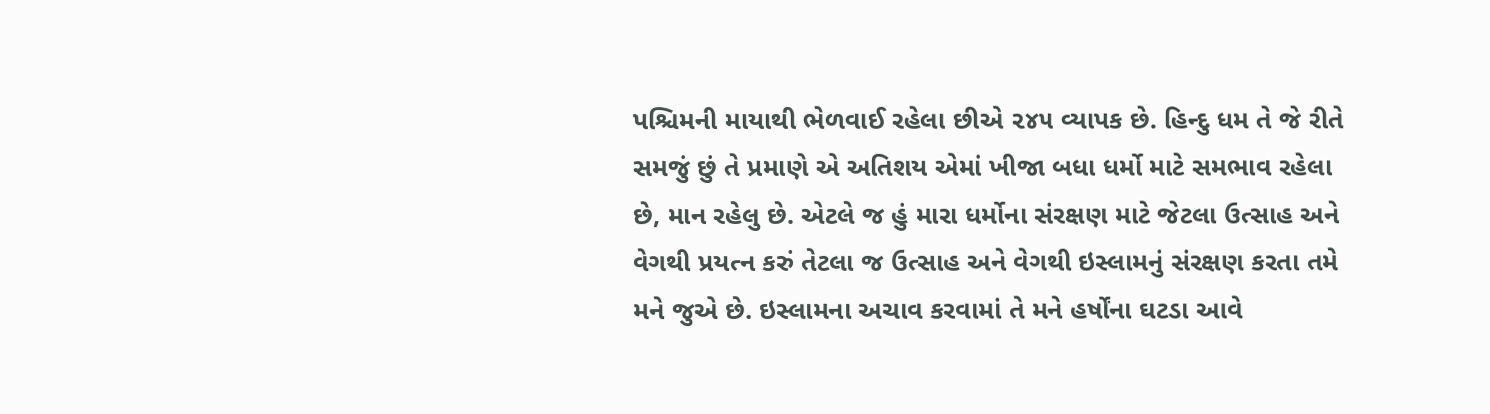પશ્ચિમની માયાથી ભેળવાઈ રહેલા છીએ ૨૪૫ વ્યાપક છે. હિન્દુ ધમ તે જે રીતે સમજું છું તે પ્રમાણે એ અતિશય એમાં ખીજા બધા ધર્મો માટે સમભાવ રહેલા છે, માન રહેલુ છે. એટલે જ હું મારા ધર્મોના સંરક્ષણ માટે જેટલા ઉત્સાહ અને વેગથી પ્રયત્ન કરું તેટલા જ ઉત્સાહ અને વેગથી ઇસ્લામનું સંરક્ષણ કરતા તમે મને જુએ છે. ઇસ્લામના અચાવ કરવામાં તે મને હર્ષોંના ઘટડા આવે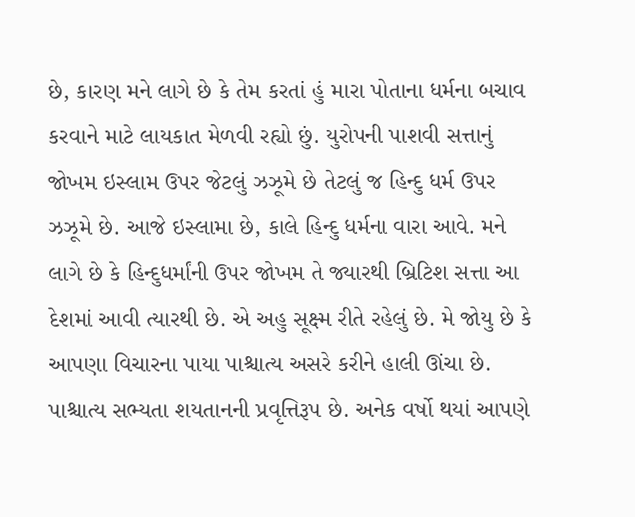છે, કારણ મને લાગે છે કે તેમ કરતાં હું મારા પોતાના ધર્મના બચાવ કરવાને માટે લાયકાત મેળવી રહ્યો છું. યુરોપની પાશવી સત્તાનું જોખમ ઇસ્લામ ઉપર જેટલું ઝઝૂમે છે તેટલું જ હિન્દુ ધર્મ ઉપર ઝઝૂમે છે. આજે ઇસ્લામા છે, કાલે હિન્દુ ધર્મના વારા આવે. મને લાગે છે કે હિન્દુધર્માંની ઉપર જોખમ તે જ્યારથી બ્રિટિશ સત્તા આ દેશમાં આવી ત્યારથી છે. એ અહુ સૂક્ષ્મ રીતે રહેલું છે. મે જોયુ છે કે આપણા વિચારના પાયા પાશ્ચાત્ય અસરે કરીને હાલી ઊંચા છે. પાશ્ચાત્ય સભ્યતા શયતાનની પ્રવૃત્તિરૂપ છે. અનેક વર્ષો થયાં આપણે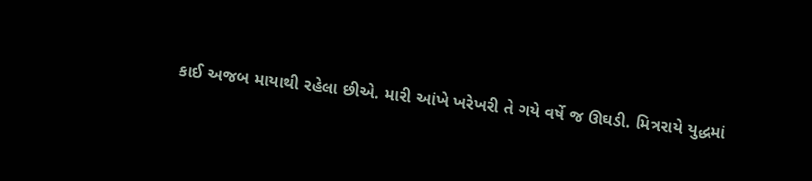કાઈ અજબ માયાથી રહેલા છીએ. મારી આંખે ખરેખરી તે ગયે વર્ષે જ ઊઘડી. મિત્રરાયે યુદ્ધમાં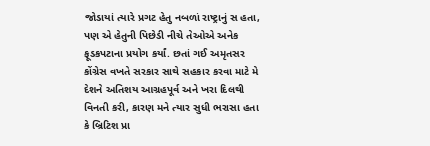જોડાયાં ત્યારે પ્રગટ હેતુ નબળાં રાષ્ટ્રાનું સ હતા, પણ એ હેતુની પિછેડી નીચે તેઓએ અનેક ફૂડકપટાના પ્રયોગ કર્યાં. છતાં ગઈ અમૃતસર કોંગ્રેસ વખતે સરકાર સાથે સહકાર કરવા માટે મે દેશને અતિશય આગ્રહપૂર્વ અને ખરા દિલથી વિનતી કરી, કારણ મને ત્યાર સુધી ભરાસા હતા કે બ્રિટિશ પ્રા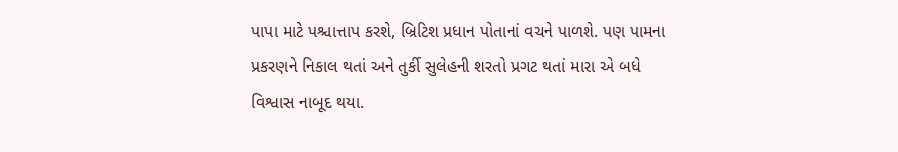પાપા માટે પશ્ચાત્તાપ કરશે, બ્રિટિશ પ્રધાન પોતાનાં વચને પાળશે. પણ પામના પ્રકરણને નિકાલ થતાં અને તુર્કી સુલેહની શરતો પ્રગટ થતાં મારા એ બધે વિશ્વાસ નાબૂદ થયા.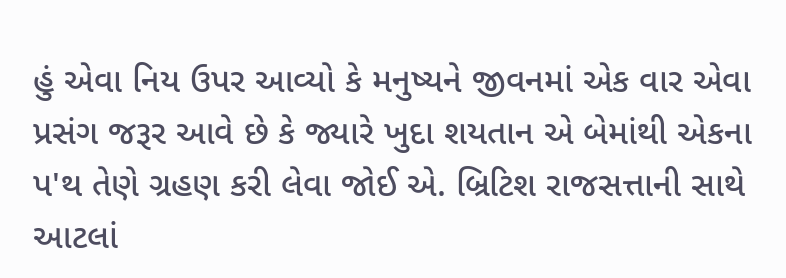હું એવા નિય ઉપર આવ્યો કે મનુષ્યને જીવનમાં એક વાર એવા પ્રસંગ જરૂર આવે છે કે જ્યારે ખુદા શયતાન એ બેમાંથી એકના પ'થ તેણે ગ્રહણ કરી લેવા જોઈ એ. બ્રિટિશ રાજસત્તાની સાથે આટલાં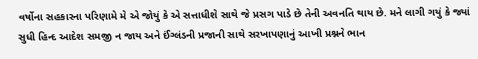વર્ષોના સહકારના પરિણામે મે એ જોયું કે એ સત્તાધીશે સાથે જે પ્રસગ પાડે છે તેની અવનતિ થાય છે. મને લાગી ગયું કે જ્યાં સુધી હિન્દ આદેશ સમજી ન જાય અને ઈંગ્લંડની પ્રજાની સાથે સરખાપણાનું આખી પ્રશ્નને ભાન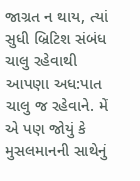જાગ્રત ન થાય, ત્યાં સુધી બ્રિટિશ સંબંધ ચાલુ રહેવાથી આપણા અધ:પાત ચાલુ જ રહેવાને. મેં એ પણ જોયું કે મુસલમાનની સાથેનું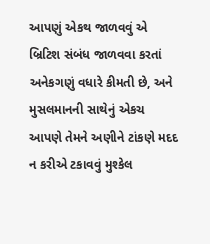આપણું એકથ જાળવવું એ બ્રિટિશ સંબંધ જાળવવા કરતાં અનેકગણું વધારે કીમતી છે, અને મુસલમાનની સાથેનું એકચ આપણે તેમને અણીને ટાંકણે મદદ ન કરીએ ટકાવવું મુશ્કેલ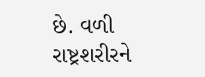છે. વળી રાષ્ટ્રશરીરને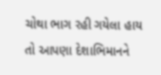ચોથા ભાગ રહી ગયેલા હાય તો આપણા દેશાભિમાનને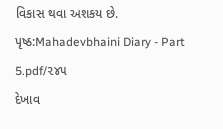વિકાસ થવા અશકય છે.
પૃષ્ઠ:Mahadevbhaini Diary - Part 5.pdf/૨૪૫
દેખાવ